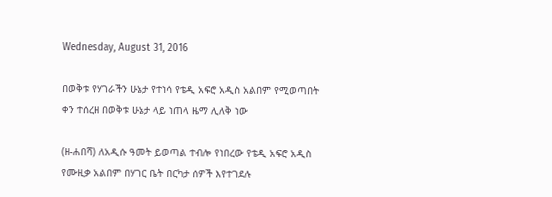Wednesday, August 31, 2016

በወቅቱ የሃገራችን ሁኔታ የተነሳ የቴዲ አፍሮ አዲስ አልበም የሚወጣበት ቀን ተሰረዘ በወቅቱ ሁኔታ ላይ ነጠላ ዜማ ሊለቅ ነው

(ዘ-ሐበሻ) ለአዲሱ ዓመት ይወጣል ተብሎ የነበረው የቴዲ አፍሮ አዲስ የሙዚቃ አልበም በሃገር ቤት በርካታ ሰዎች እየተገደሉ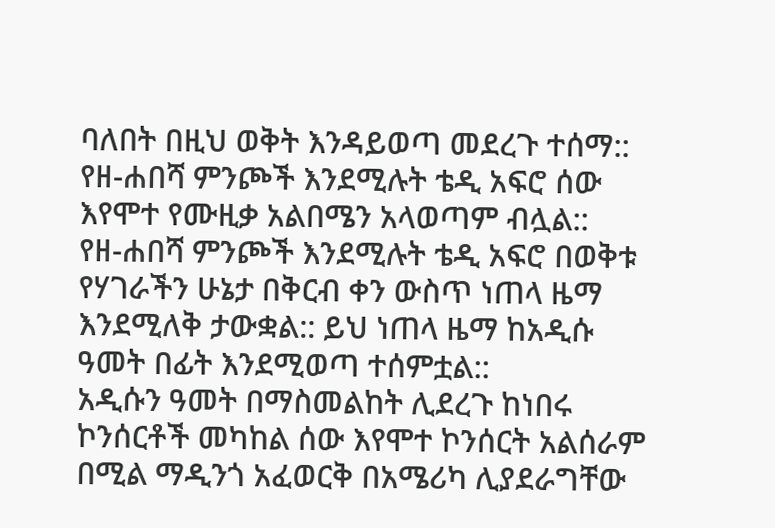ባለበት በዚህ ወቅት እንዳይወጣ መደረጉ ተሰማ:: የዘ-ሐበሻ ምንጮች እንደሚሉት ቴዲ አፍሮ ሰው እየሞተ የሙዚቃ አልበሜን አላወጣም ብሏል::
የዘ-ሐበሻ ምንጮች እንደሚሉት ቴዲ አፍሮ በወቅቱ የሃገራችን ሁኔታ በቅርብ ቀን ውስጥ ነጠላ ዜማ እንደሚለቅ ታውቋል:: ይህ ነጠላ ዜማ ከአዲሱ ዓመት በፊት እንደሚወጣ ተሰምቷል::
አዲሱን ዓመት በማስመልከት ሊደረጉ ከነበሩ ኮንሰርቶች መካከል ሰው እየሞተ ኮንሰርት አልሰራም በሚል ማዲንጎ አፈወርቅ በአሜሪካ ሊያደራግቸው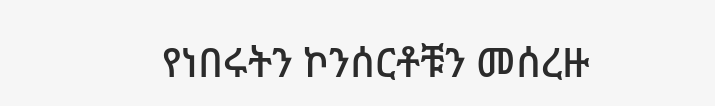የነበሩትን ኮንሰርቶቹን መሰረዙ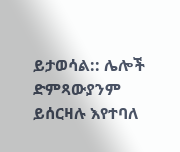ይታወሳል:: ሌሎች ድምጻውያንም ይሰርዛሉ እየተባለ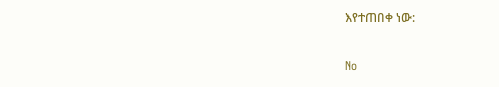እየተጠበቀ ነው:

No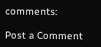comments:

Post a Comment